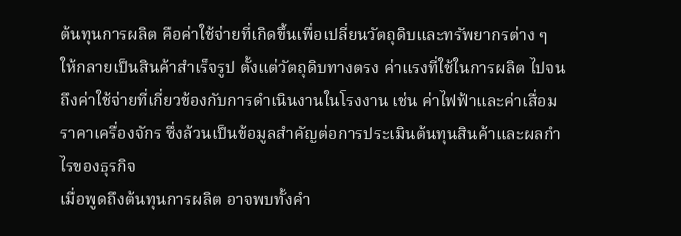ต้นทุนการผลิต คือค่าใช้จ่ายที่เกิดขึ้นเพื่อเปลี่ยนวัตถุดิบและทรัพยากรต่าง ๆ ให้กลายเป็นสินค้าสำเร็จรูป ตั้งแต่วัตถุดิบทางตรง ค่าแรงที่ใช้ในการผลิต ไปจนถึงค่าใช้จ่ายที่เกี่ยวข้องกับการดำเนินงานในโรงงาน เช่น ค่าไฟฟ้าและค่าเสื่อมราคาเครื่องจักร ซึ่งล้วนเป็นข้อมูลสำคัญต่อการประเมินต้นทุนสินค้าและผลกำไรของธุรกิจ
เมื่อพูดถึงต้นทุนการผลิต อาจพบทั้งคำ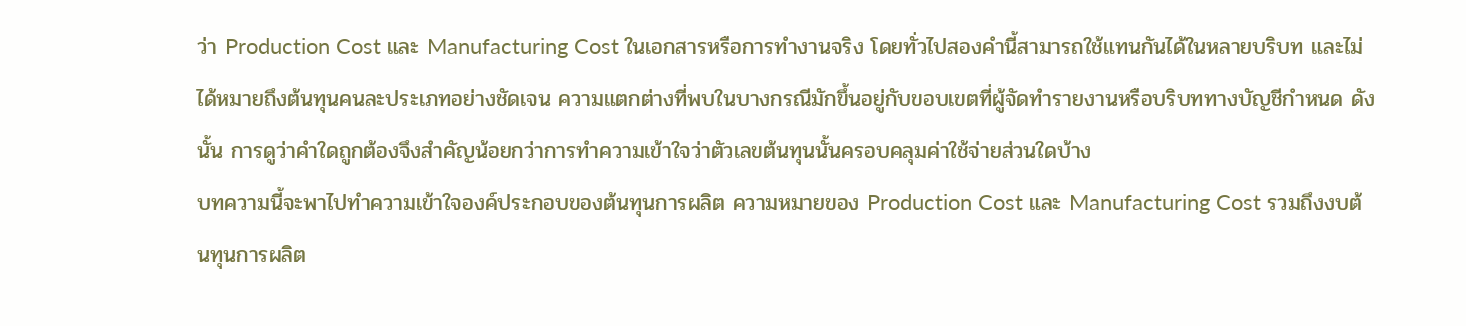ว่า Production Cost และ Manufacturing Cost ในเอกสารหรือการทำงานจริง โดยทั่วไปสองคำนี้สามารถใช้แทนกันได้ในหลายบริบท และไม่ได้หมายถึงต้นทุนคนละประเภทอย่างชัดเจน ความแตกต่างที่พบในบางกรณีมักขึ้นอยู่กับขอบเขตที่ผู้จัดทำรายงานหรือบริบททางบัญชีกำหนด ดังนั้น การดูว่าคำใดถูกต้องจึงสำคัญน้อยกว่าการทำความเข้าใจว่าตัวเลขต้นทุนนั้นครอบคลุมค่าใช้จ่ายส่วนใดบ้าง
บทความนี้จะพาไปทำความเข้าใจองค์ประกอบของต้นทุนการผลิต ความหมายของ Production Cost และ Manufacturing Cost รวมถึงงบต้นทุนการผลิต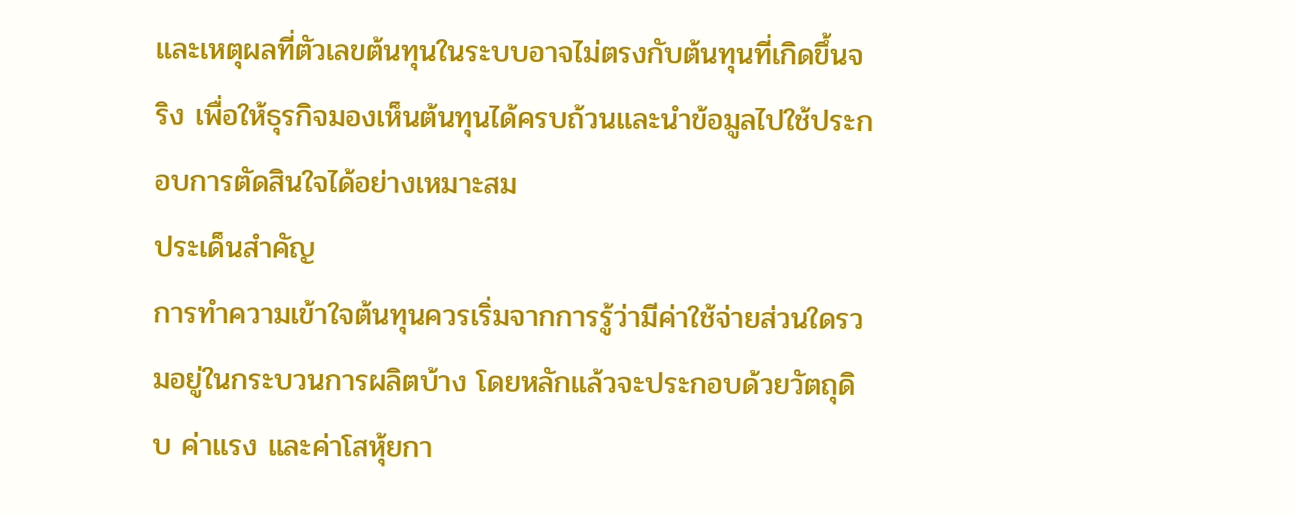และเหตุผลที่ตัวเลขต้นทุนในระบบอาจไม่ตรงกับต้นทุนที่เกิดขึ้นจริง เพื่อให้ธุรกิจมองเห็นต้นทุนได้ครบถ้วนและนำข้อมูลไปใช้ประกอบการตัดสินใจได้อย่างเหมาะสม
ประเด็นสำคัญ
การทำความเข้าใจต้นทุนควรเริ่มจากการรู้ว่ามีค่าใช้จ่ายส่วนใดรวมอยู่ในกระบวนการผลิตบ้าง โดยหลักแล้วจะประกอบด้วยวัตถุดิบ ค่าแรง และค่าโสหุ้ยกา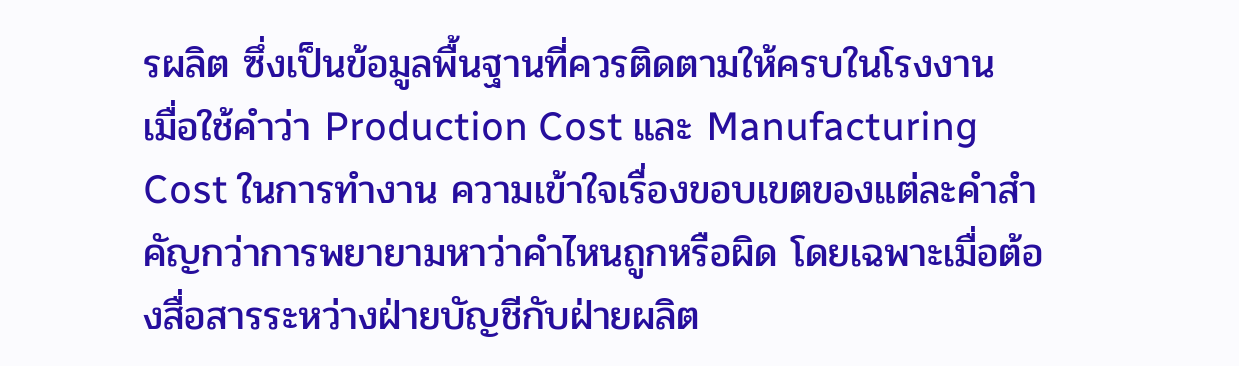รผลิต ซึ่งเป็นข้อมูลพื้นฐานที่ควรติดตามให้ครบในโรงงาน
เมื่อใช้คำว่า Production Cost และ Manufacturing Cost ในการทำงาน ความเข้าใจเรื่องขอบเขตของแต่ละคำสำคัญกว่าการพยายามหาว่าคำไหนถูกหรือผิด โดยเฉพาะเมื่อต้องสื่อสารระหว่างฝ่ายบัญชีกับฝ่ายผลิต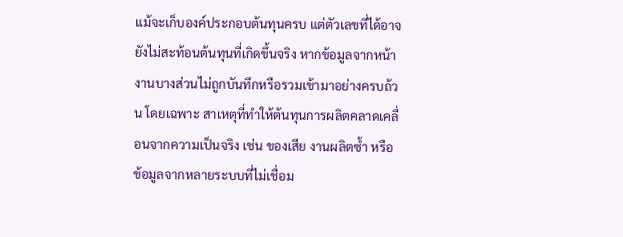แม้จะเก็บองค์ประกอบต้นทุนครบ แต่ตัวเลขที่ได้อาจยังไม่สะท้อนต้นทุนที่เกิดขึ้นจริง หากข้อมูลจากหน้างานบางส่วนไม่ถูกบันทึกหรือรวมเข้ามาอย่างครบถ้วน โดยเฉพาะ สาเหตุที่ทำให้ต้นทุนการผลิตคลาดเคลื่อนจากความเป็นจริง เช่น ของเสีย งานผลิตซ้ำ หรือข้อมูลจากหลายระบบที่ไม่เชื่อม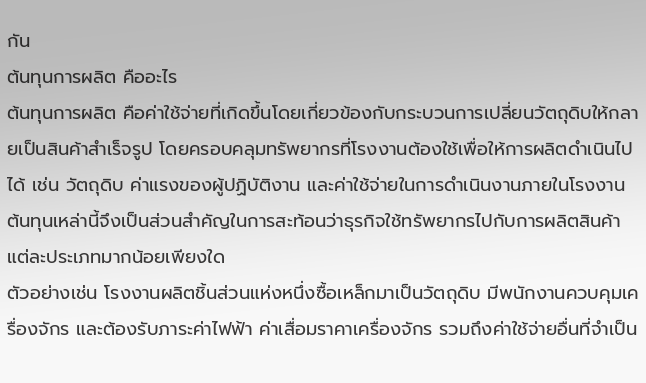กัน
ต้นทุนการผลิต คืออะไร
ต้นทุนการผลิต คือค่าใช้จ่ายที่เกิดขึ้นโดยเกี่ยวข้องกับกระบวนการเปลี่ยนวัตถุดิบให้กลายเป็นสินค้าสำเร็จรูป โดยครอบคลุมทรัพยากรที่โรงงานต้องใช้เพื่อให้การผลิตดำเนินไปได้ เช่น วัตถุดิบ ค่าแรงของผู้ปฏิบัติงาน และค่าใช้จ่ายในการดำเนินงานภายในโรงงาน ต้นทุนเหล่านี้จึงเป็นส่วนสำคัญในการสะท้อนว่าธุรกิจใช้ทรัพยากรไปกับการผลิตสินค้าแต่ละประเภทมากน้อยเพียงใด
ตัวอย่างเช่น โรงงานผลิตชิ้นส่วนแห่งหนึ่งซื้อเหล็กมาเป็นวัตถุดิบ มีพนักงานควบคุมเครื่องจักร และต้องรับภาระค่าไฟฟ้า ค่าเสื่อมราคาเครื่องจักร รวมถึงค่าใช้จ่ายอื่นที่จำเป็น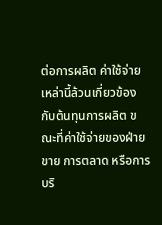ต่อการผลิต ค่าใช้จ่ายเหล่านี้ล้วนเกี่ยวข้องกับต้นทุนการผลิต ขณะที่ค่าใช้จ่ายของฝ่ายขาย การตลาด หรือการบริ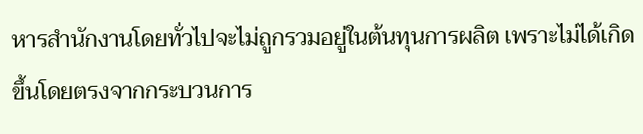หารสำนักงานโดยทั่วไปจะไม่ถูกรวมอยู่ในต้นทุนการผลิต เพราะไม่ได้เกิดขึ้นโดยตรงจากกระบวนการ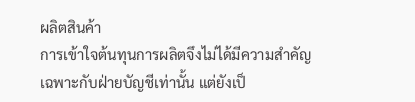ผลิตสินค้า
การเข้าใจต้นทุนการผลิตจึงไม่ได้มีความสำคัญเฉพาะกับฝ่ายบัญชีเท่านั้น แต่ยังเป็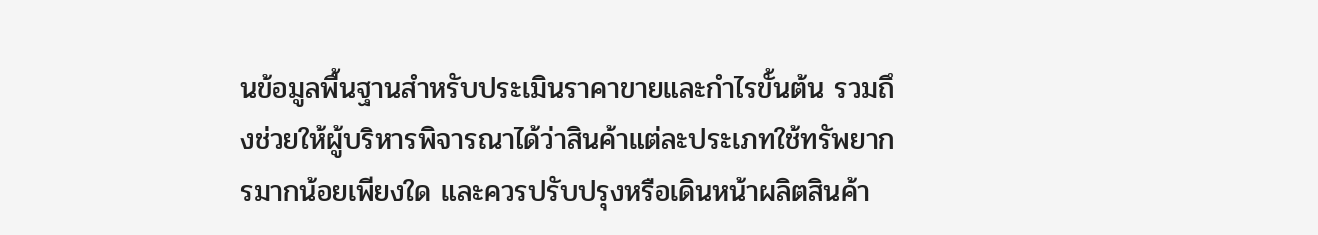นข้อมูลพื้นฐานสำหรับประเมินราคาขายและกำไรขั้นต้น รวมถึงช่วยให้ผู้บริหารพิจารณาได้ว่าสินค้าแต่ละประเภทใช้ทรัพยากรมากน้อยเพียงใด และควรปรับปรุงหรือเดินหน้าผลิตสินค้า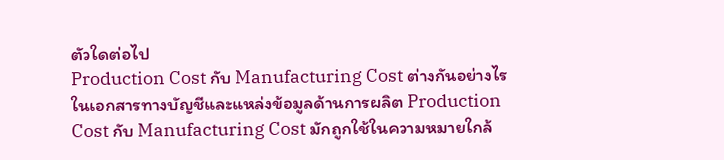ตัวใดต่อไป
Production Cost กับ Manufacturing Cost ต่างกันอย่างไร
ในเอกสารทางบัญชีและแหล่งข้อมูลด้านการผลิต Production Cost กับ Manufacturing Cost มักถูกใช้ในความหมายใกล้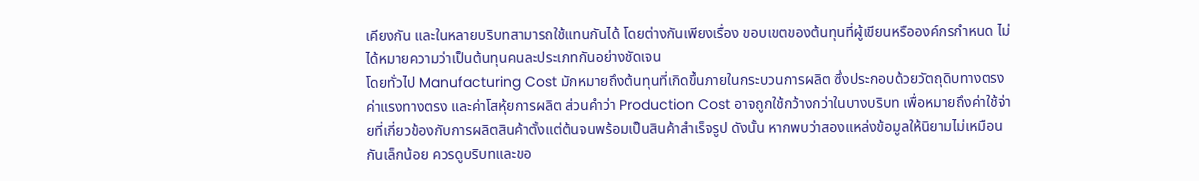เคียงกัน และในหลายบริบทสามารถใช้แทนกันได้ โดยต่างกันเพียงเรื่อง ขอบเขตของต้นทุนที่ผู้เขียนหรือองค์กรกำหนด ไม่ได้หมายความว่าเป็นต้นทุนคนละประเภทกันอย่างชัดเจน
โดยทั่วไป Manufacturing Cost มักหมายถึงต้นทุนที่เกิดขึ้นภายในกระบวนการผลิต ซึ่งประกอบด้วยวัตถุดิบทางตรง ค่าแรงทางตรง และค่าโสหุ้ยการผลิต ส่วนคำว่า Production Cost อาจถูกใช้กว้างกว่าในบางบริบท เพื่อหมายถึงค่าใช้จ่ายที่เกี่ยวข้องกับการผลิตสินค้าตั้งแต่ต้นจนพร้อมเป็นสินค้าสำเร็จรูป ดังนั้น หากพบว่าสองแหล่งข้อมูลให้นิยามไม่เหมือนกันเล็กน้อย ควรดูบริบทและขอ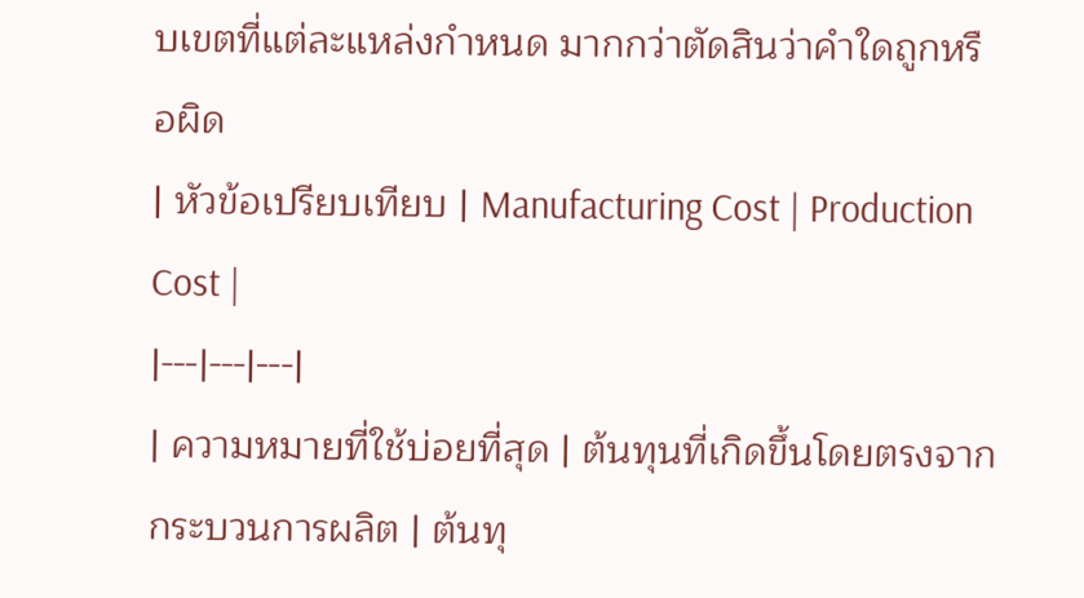บเขตที่แต่ละแหล่งกำหนด มากกว่าตัดสินว่าคำใดถูกหรือผิด
| หัวข้อเปรียบเทียบ | Manufacturing Cost | Production Cost |
|---|---|---|
| ความหมายที่ใช้บ่อยที่สุด | ต้นทุนที่เกิดขึ้นโดยตรงจากกระบวนการผลิต | ต้นทุ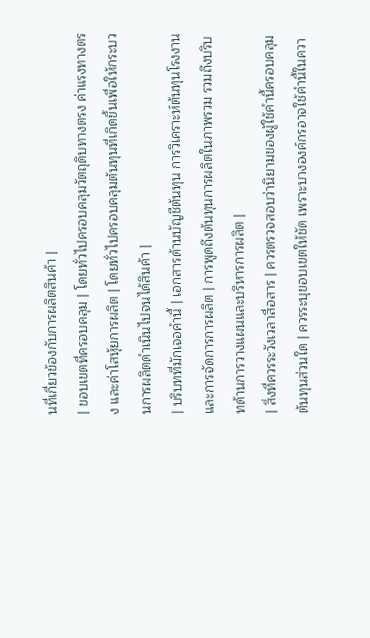นที่เกี่ยวข้องกับการผลิตสินค้า |
| ขอบเขตที่ครอบคลุม | โดยทั่วไปครอบคลุมวัตถุดิบทางตรง ค่าแรงทางตรง และค่าโสหุ้ยการผลิต | โดยทั่วไปครอบคลุมต้นทุนที่เกิดขึ้นเพื่อให้กระบวนการผลิตดำเนินไปจนได้สินค้า |
| บริบทที่มักเจอคำนี้ | เอกสารด้านบัญชีต้นทุน การวิเคราะห์ต้นทุนโรงงาน และการจัดการการผลิต | การพูดถึงต้นทุนการผลิตในภาพรวม รวมถึงบริบทด้านการวางแผนและบริหารการผลิต |
| สิ่งที่ควรระวังเวลาสื่อสาร | ควรตรวจสอบว่านิยามของผู้ใช้คำนี้ครอบคลุมต้นทุนส่วนใด | ควรระบุขอบเขตให้ชัด เพราะบางองค์กรอาจใช้คำนี้ในควา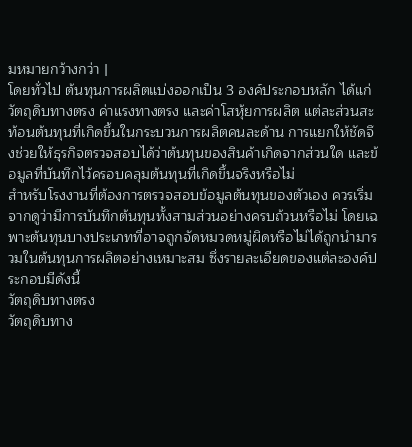มหมายกว้างกว่า |
โดยทั่วไป ต้นทุนการผลิตแบ่งออกเป็น 3 องค์ประกอบหลัก ได้แก่ วัตถุดิบทางตรง ค่าแรงทางตรง และค่าโสหุ้ยการผลิต แต่ละส่วนสะท้อนต้นทุนที่เกิดขึ้นในกระบวนการผลิตคนละด้าน การแยกให้ชัดจึงช่วยให้ธุรกิจตรวจสอบได้ว่าต้นทุนของสินค้าเกิดจากส่วนใด และข้อมูลที่บันทึกไว้ครอบคลุมต้นทุนที่เกิดขึ้นจริงหรือไม่
สำหรับโรงงานที่ต้องการตรวจสอบข้อมูลต้นทุนของตัวเอง ควรเริ่มจากดูว่ามีการบันทึกต้นทุนทั้งสามส่วนอย่างครบถ้วนหรือไม่ โดยเฉพาะต้นทุนบางประเภทที่อาจถูกจัดหมวดหมู่ผิดหรือไม่ได้ถูกนำมารวมในต้นทุนการผลิตอย่างเหมาะสม ซึ่งรายละเอียดของแต่ละองค์ประกอบมีดังนี้
วัตถุดิบทางตรง
วัตถุดิบทาง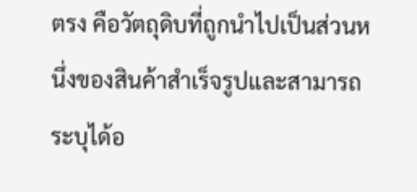ตรง คือวัตถุดิบที่ถูกนำไปเป็นส่วนหนึ่งของสินค้าสำเร็จรูปและสามารถระบุได้อ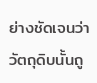ย่างชัดเจนว่าวัตถุดิบนั้นถู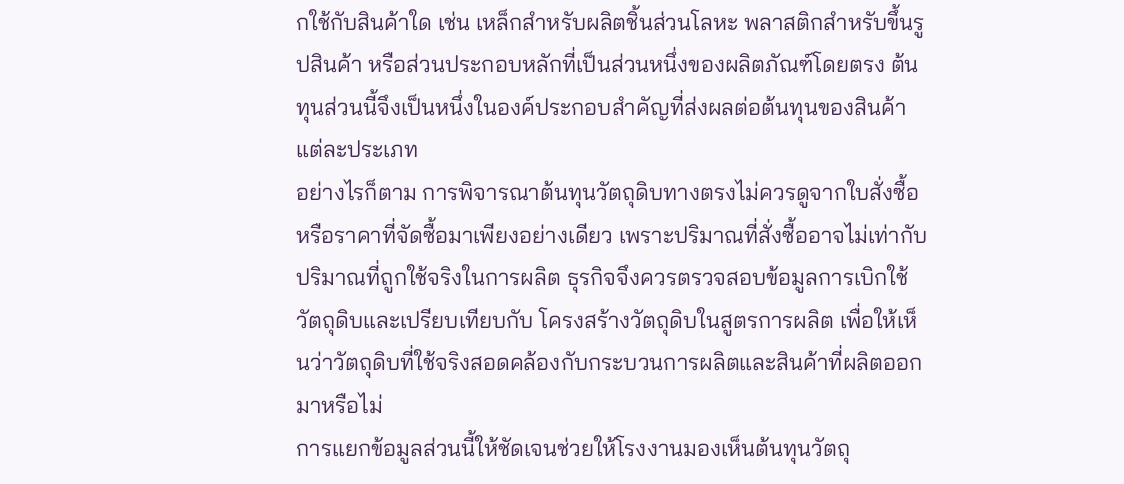กใช้กับสินค้าใด เช่น เหล็กสำหรับผลิตชิ้นส่วนโลหะ พลาสติกสำหรับขึ้นรูปสินค้า หรือส่วนประกอบหลักที่เป็นส่วนหนึ่งของผลิตภัณฑ์โดยตรง ต้นทุนส่วนนี้จึงเป็นหนึ่งในองค์ประกอบสำคัญที่ส่งผลต่อต้นทุนของสินค้าแต่ละประเภท
อย่างไรก็ตาม การพิจารณาต้นทุนวัตถุดิบทางตรงไม่ควรดูจากใบสั่งซื้อหรือราคาที่จัดซื้อมาเพียงอย่างเดียว เพราะปริมาณที่สั่งซื้ออาจไม่เท่ากับปริมาณที่ถูกใช้จริงในการผลิต ธุรกิจจึงควรตรวจสอบข้อมูลการเบิกใช้วัตถุดิบและเปรียบเทียบกับ โครงสร้างวัตถุดิบในสูตรการผลิต เพื่อให้เห็นว่าวัตถุดิบที่ใช้จริงสอดคล้องกับกระบวนการผลิตและสินค้าที่ผลิตออกมาหรือไม่
การแยกข้อมูลส่วนนี้ให้ชัดเจนช่วยให้โรงงานมองเห็นต้นทุนวัตถุ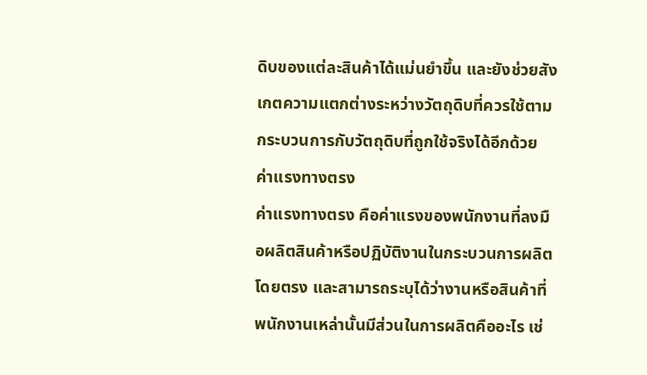ดิบของแต่ละสินค้าได้แม่นยำขึ้น และยังช่วยสังเกตความแตกต่างระหว่างวัตถุดิบที่ควรใช้ตามกระบวนการกับวัตถุดิบที่ถูกใช้จริงได้อีกด้วย
ค่าแรงทางตรง
ค่าแรงทางตรง คือค่าแรงของพนักงานที่ลงมือผลิตสินค้าหรือปฏิบัติงานในกระบวนการผลิตโดยตรง และสามารถระบุได้ว่างานหรือสินค้าที่พนักงานเหล่านั้นมีส่วนในการผลิตคืออะไร เช่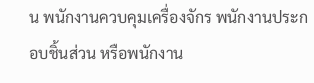น พนักงานควบคุมเครื่องจักร พนักงานประกอบชิ้นส่วน หรือพนักงาน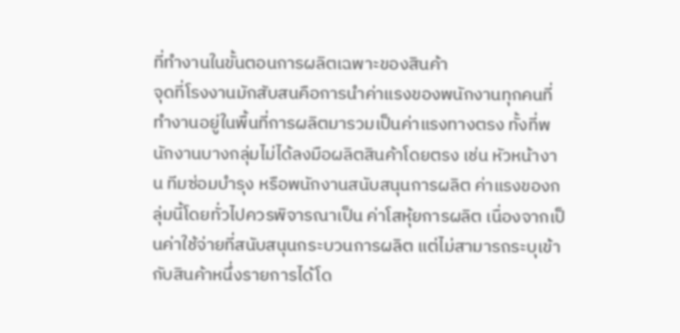ที่ทำงานในขั้นตอนการผลิตเฉพาะของสินค้า
จุดที่โรงงานมักสับสนคือการนำค่าแรงของพนักงานทุกคนที่ทำงานอยู่ในพื้นที่การผลิตมารวมเป็นค่าแรงทางตรง ทั้งที่พนักงานบางกลุ่มไม่ได้ลงมือผลิตสินค้าโดยตรง เช่น หัวหน้างาน ทีมซ่อมบำรุง หรือพนักงานสนับสนุนการผลิต ค่าแรงของกลุ่มนี้โดยทั่วไปควรพิจารณาเป็น ค่าโสหุ้ยการผลิต เนื่องจากเป็นค่าใช้จ่ายที่สนับสนุนกระบวนการผลิต แต่ไม่สามารถระบุเข้ากับสินค้าหนึ่งรายการได้โด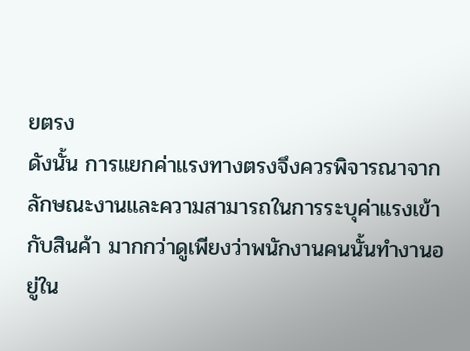ยตรง
ดังนั้น การแยกค่าแรงทางตรงจึงควรพิจารณาจากลักษณะงานและความสามารถในการระบุค่าแรงเข้ากับสินค้า มากกว่าดูเพียงว่าพนักงานคนนั้นทำงานอยู่ใน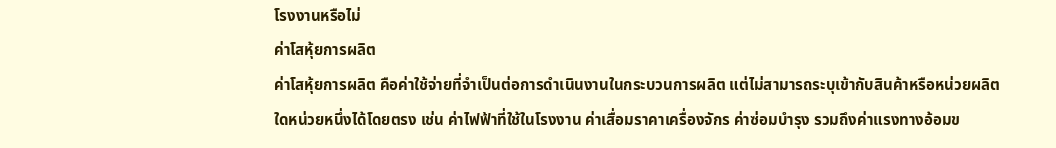โรงงานหรือไม่
ค่าโสหุ้ยการผลิต
ค่าโสหุ้ยการผลิต คือค่าใช้จ่ายที่จำเป็นต่อการดำเนินงานในกระบวนการผลิต แต่ไม่สามารถระบุเข้ากับสินค้าหรือหน่วยผลิตใดหน่วยหนึ่งได้โดยตรง เช่น ค่าไฟฟ้าที่ใช้ในโรงงาน ค่าเสื่อมราคาเครื่องจักร ค่าซ่อมบำรุง รวมถึงค่าแรงทางอ้อมข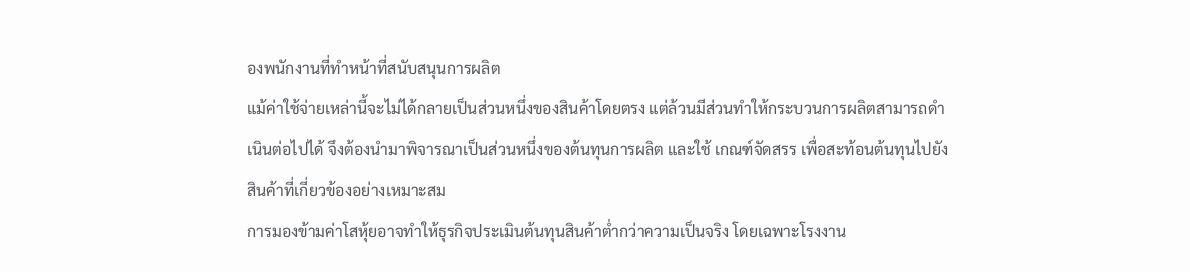องพนักงานที่ทำหน้าที่สนับสนุนการผลิต
แม้ค่าใช้จ่ายเหล่านี้จะไม่ได้กลายเป็นส่วนหนึ่งของสินค้าโดยตรง แต่ล้วนมีส่วนทำให้กระบวนการผลิตสามารถดำเนินต่อไปได้ จึงต้องนำมาพิจารณาเป็นส่วนหนึ่งของต้นทุนการผลิต และใช้ เกณฑ์จัดสรร เพื่อสะท้อนต้นทุนไปยังสินค้าที่เกี่ยวข้องอย่างเหมาะสม
การมองข้ามค่าโสหุ้ยอาจทำให้ธุรกิจประเมินต้นทุนสินค้าต่ำกว่าความเป็นจริง โดยเฉพาะโรงงาน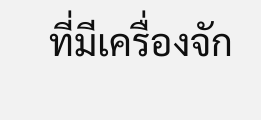ที่มีเครื่องจัก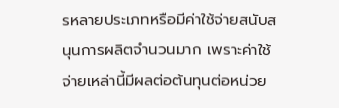รหลายประเภทหรือมีค่าใช้จ่ายสนับสนุนการผลิตจำนวนมาก เพราะค่าใช้จ่ายเหล่านี้มีผลต่อต้นทุนต่อหน่วย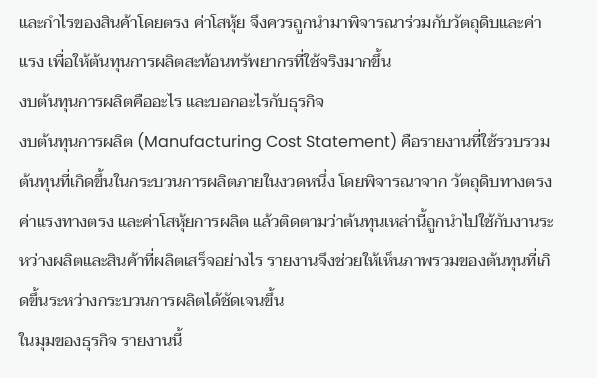และกำไรของสินค้าโดยตรง ค่าโสหุ้ย จึงควรถูกนำมาพิจารณาร่วมกับวัตถุดิบและค่าแรง เพื่อให้ต้นทุนการผลิตสะท้อนทรัพยากรที่ใช้จริงมากขึ้น
งบต้นทุนการผลิตคืออะไร และบอกอะไรกับธุรกิจ
งบต้นทุนการผลิต (Manufacturing Cost Statement) คือรายงานที่ใช้รวบรวมต้นทุนที่เกิดขึ้นในกระบวนการผลิตภายในงวดหนึ่ง โดยพิจารณาจาก วัตถุดิบทางตรง ค่าแรงทางตรง และค่าโสหุ้ยการผลิต แล้วติดตามว่าต้นทุนเหล่านี้ถูกนำไปใช้กับงานระหว่างผลิตและสินค้าที่ผลิตเสร็จอย่างไร รายงานจึงช่วยให้เห็นภาพรวมของต้นทุนที่เกิดขึ้นระหว่างกระบวนการผลิตได้ชัดเจนขึ้น
ในมุมของธุรกิจ รายงานนี้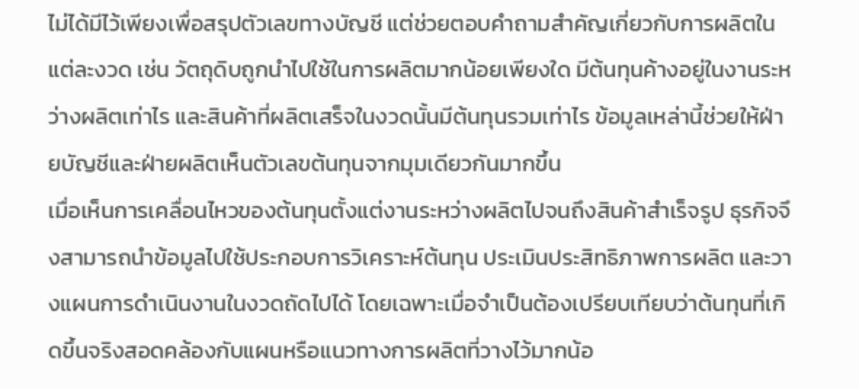ไม่ได้มีไว้เพียงเพื่อสรุปตัวเลขทางบัญชี แต่ช่วยตอบคำถามสำคัญเกี่ยวกับการผลิตในแต่ละงวด เช่น วัตถุดิบถูกนำไปใช้ในการผลิตมากน้อยเพียงใด มีต้นทุนค้างอยู่ในงานระหว่างผลิตเท่าไร และสินค้าที่ผลิตเสร็จในงวดนั้นมีต้นทุนรวมเท่าไร ข้อมูลเหล่านี้ช่วยให้ฝ่ายบัญชีและฝ่ายผลิตเห็นตัวเลขต้นทุนจากมุมเดียวกันมากขึ้น
เมื่อเห็นการเคลื่อนไหวของต้นทุนตั้งแต่งานระหว่างผลิตไปจนถึงสินค้าสำเร็จรูป ธุรกิจจึงสามารถนำข้อมูลไปใช้ประกอบการวิเคราะห์ต้นทุน ประเมินประสิทธิภาพการผลิต และวางแผนการดำเนินงานในงวดถัดไปได้ โดยเฉพาะเมื่อจำเป็นต้องเปรียบเทียบว่าต้นทุนที่เกิดขึ้นจริงสอดคล้องกับแผนหรือแนวทางการผลิตที่วางไว้มากน้อ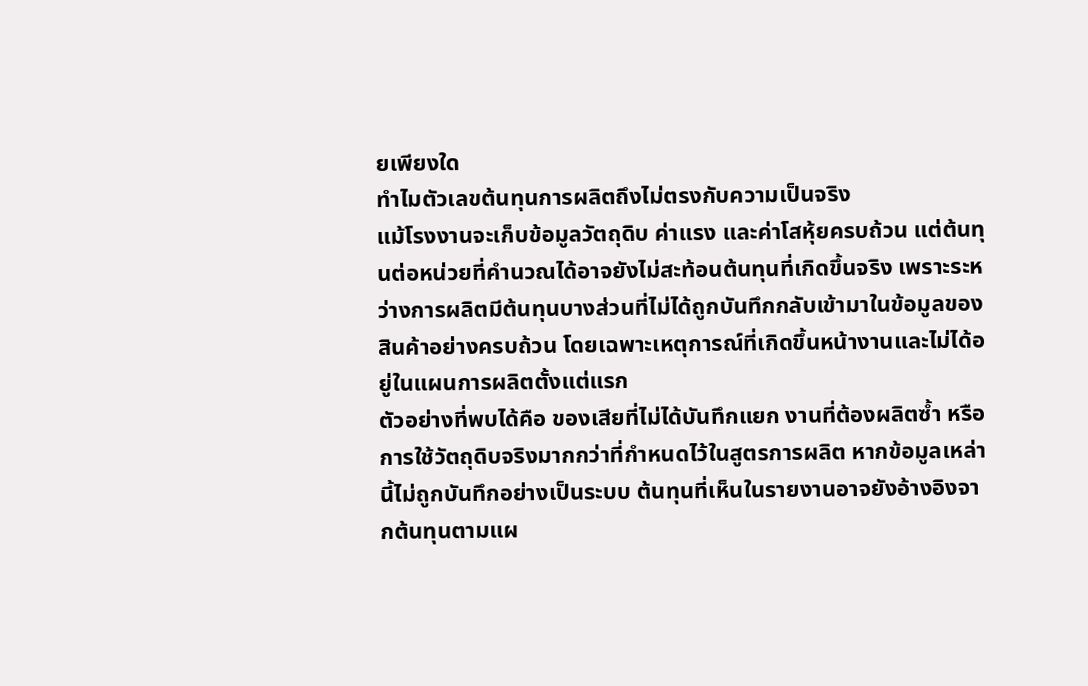ยเพียงใด
ทำไมตัวเลขต้นทุนการผลิตถึงไม่ตรงกับความเป็นจริง
แม้โรงงานจะเก็บข้อมูลวัตถุดิบ ค่าแรง และค่าโสหุ้ยครบถ้วน แต่ต้นทุนต่อหน่วยที่คำนวณได้อาจยังไม่สะท้อนต้นทุนที่เกิดขึ้นจริง เพราะระหว่างการผลิตมีต้นทุนบางส่วนที่ไม่ได้ถูกบันทึกกลับเข้ามาในข้อมูลของสินค้าอย่างครบถ้วน โดยเฉพาะเหตุการณ์ที่เกิดขึ้นหน้างานและไม่ได้อยู่ในแผนการผลิตตั้งแต่แรก
ตัวอย่างที่พบได้คือ ของเสียที่ไม่ได้บันทึกแยก งานที่ต้องผลิตซ้ำ หรือการใช้วัตถุดิบจริงมากกว่าที่กำหนดไว้ในสูตรการผลิต หากข้อมูลเหล่านี้ไม่ถูกบันทึกอย่างเป็นระบบ ต้นทุนที่เห็นในรายงานอาจยังอ้างอิงจากต้นทุนตามแผ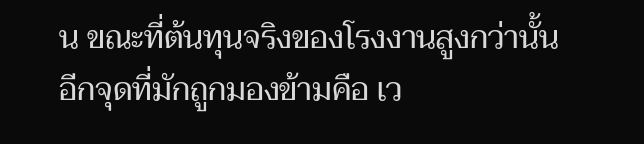น ขณะที่ต้นทุนจริงของโรงงานสูงกว่านั้น
อีกจุดที่มักถูกมองข้ามคือ เว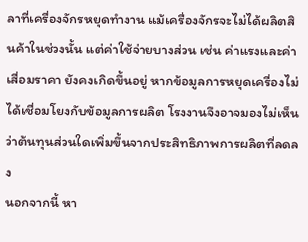ลาที่เครื่องจักรหยุดทำงาน แม้เครื่องจักรจะไม่ได้ผลิตสินค้าในช่วงนั้น แต่ค่าใช้จ่ายบางส่วน เช่น ค่าแรงและค่าเสื่อมราคา ยังคงเกิดขึ้นอยู่ หากข้อมูลการหยุดเครื่องไม่ได้เชื่อมโยงกับข้อมูลการผลิต โรงงานจึงอาจมองไม่เห็นว่าต้นทุนส่วนใดเพิ่มขึ้นจากประสิทธิภาพการผลิตที่ลดลง
นอกจากนี้ หา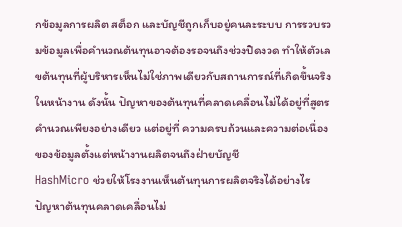กข้อมูลการผลิต สต็อก และบัญชีถูกเก็บอยู่คนละระบบ การรวบรวมข้อมูลเพื่อคำนวณต้นทุนอาจต้องรอจนถึงช่วงปิดงวด ทำให้ตัวเลขต้นทุนที่ผู้บริหารเห็นไม่ใช่ภาพเดียวกับสถานการณ์ที่เกิดขึ้นจริงในหน้างาน ดังนั้น ปัญหาของต้นทุนที่คลาดเคลื่อนไม่ได้อยู่ที่สูตรคำนวณเพียงอย่างเดียว แต่อยู่ที่ ความครบถ้วนและความต่อเนื่องของข้อมูลตั้งแต่หน้างานผลิตจนถึงฝ่ายบัญชี
HashMicro ช่วยให้โรงงานเห็นต้นทุนการผลิตจริงได้อย่างไร
ปัญหาต้นทุนคลาดเคลื่อนไม่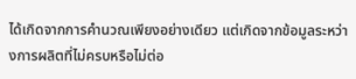ได้เกิดจากการคำนวณเพียงอย่างเดียว แต่เกิดจากข้อมูลระหว่างการผลิตที่ไม่ครบหรือไม่ต่อ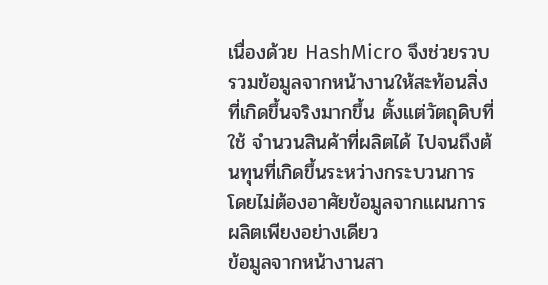เนื่องด้วย HashMicro จึงช่วยรวบรวมข้อมูลจากหน้างานให้สะท้อนสิ่งที่เกิดขึ้นจริงมากขึ้น ตั้งแต่วัตถุดิบที่ใช้ จำนวนสินค้าที่ผลิตได้ ไปจนถึงต้นทุนที่เกิดขึ้นระหว่างกระบวนการ โดยไม่ต้องอาศัยข้อมูลจากแผนการผลิตเพียงอย่างเดียว
ข้อมูลจากหน้างานสา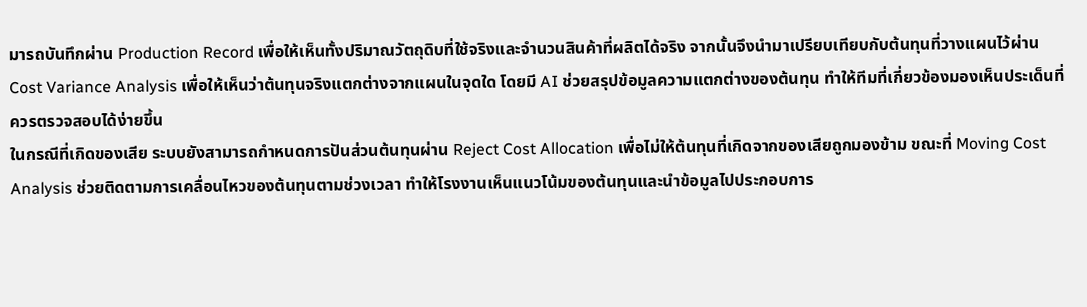มารถบันทึกผ่าน Production Record เพื่อให้เห็นทั้งปริมาณวัตถุดิบที่ใช้จริงและจำนวนสินค้าที่ผลิตได้จริง จากนั้นจึงนำมาเปรียบเทียบกับต้นทุนที่วางแผนไว้ผ่าน Cost Variance Analysis เพื่อให้เห็นว่าต้นทุนจริงแตกต่างจากแผนในจุดใด โดยมี AI ช่วยสรุปข้อมูลความแตกต่างของต้นทุน ทำให้ทีมที่เกี่ยวข้องมองเห็นประเด็นที่ควรตรวจสอบได้ง่ายขึ้น
ในกรณีที่เกิดของเสีย ระบบยังสามารถกำหนดการปันส่วนต้นทุนผ่าน Reject Cost Allocation เพื่อไม่ให้ต้นทุนที่เกิดจากของเสียถูกมองข้าม ขณะที่ Moving Cost Analysis ช่วยติดตามการเคลื่อนไหวของต้นทุนตามช่วงเวลา ทำให้โรงงานเห็นแนวโน้มของต้นทุนและนำข้อมูลไปประกอบการ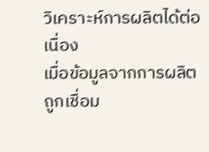วิเคราะห์การผลิตได้ต่อเนื่อง
เมื่อข้อมูลจากการผลิตถูกเชื่อม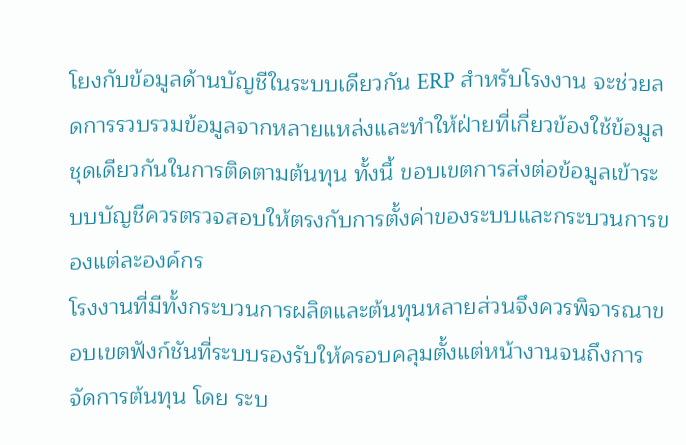โยงกับข้อมูลด้านบัญชีในระบบเดียวกัน ERP สำหรับโรงงาน จะช่วยลดการรวบรวมข้อมูลจากหลายแหล่งและทำให้ฝ่ายที่เกี่ยวข้องใช้ข้อมูลชุดเดียวกันในการติดตามต้นทุน ทั้งนี้ ขอบเขตการส่งต่อข้อมูลเข้าระบบบัญชีควรตรวจสอบให้ตรงกับการตั้งค่าของระบบและกระบวนการของแต่ละองค์กร
โรงงานที่มีทั้งกระบวนการผลิตและต้นทุนหลายส่วนจึงควรพิจารณาขอบเขตฟังก์ชันที่ระบบรองรับให้ครอบคลุมตั้งแต่หน้างานจนถึงการจัดการต้นทุน โดย ระบ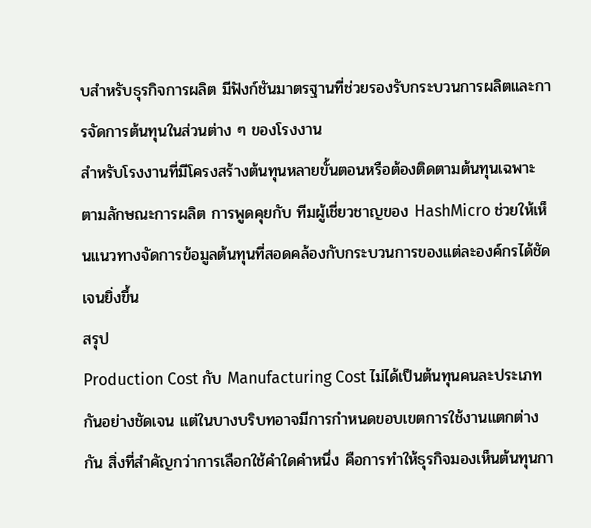บสำหรับธุรกิจการผลิต มีฟังก์ชันมาตรฐานที่ช่วยรองรับกระบวนการผลิตและการจัดการต้นทุนในส่วนต่าง ๆ ของโรงงาน
สำหรับโรงงานที่มีโครงสร้างต้นทุนหลายขั้นตอนหรือต้องติดตามต้นทุนเฉพาะตามลักษณะการผลิต การพูดคุยกับ ทีมผู้เชี่ยวชาญของ HashMicro ช่วยให้เห็นแนวทางจัดการข้อมูลต้นทุนที่สอดคล้องกับกระบวนการของแต่ละองค์กรได้ชัดเจนยิ่งขึ้น
สรุป
Production Cost กับ Manufacturing Cost ไม่ได้เป็นต้นทุนคนละประเภทกันอย่างชัดเจน แต่ในบางบริบทอาจมีการกำหนดขอบเขตการใช้งานแตกต่างกัน สิ่งที่สำคัญกว่าการเลือกใช้คำใดคำหนึ่ง คือการทำให้ธุรกิจมองเห็นต้นทุนกา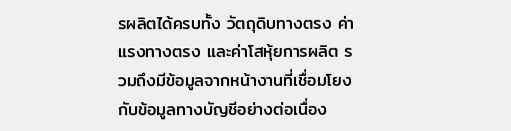รผลิตได้ครบทั้ง วัตถุดิบทางตรง ค่าแรงทางตรง และค่าโสหุ้ยการผลิต รวมถึงมีข้อมูลจากหน้างานที่เชื่อมโยงกับข้อมูลทางบัญชีอย่างต่อเนื่อง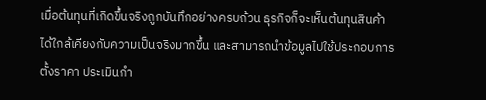เมื่อต้นทุนที่เกิดขึ้นจริงถูกบันทึกอย่างครบถ้วน ธุรกิจก็จะเห็นต้นทุนสินค้าได้ใกล้เคียงกับความเป็นจริงมากขึ้น และสามารถนำข้อมูลไปใช้ประกอบการตั้งราคา ประเมินกำ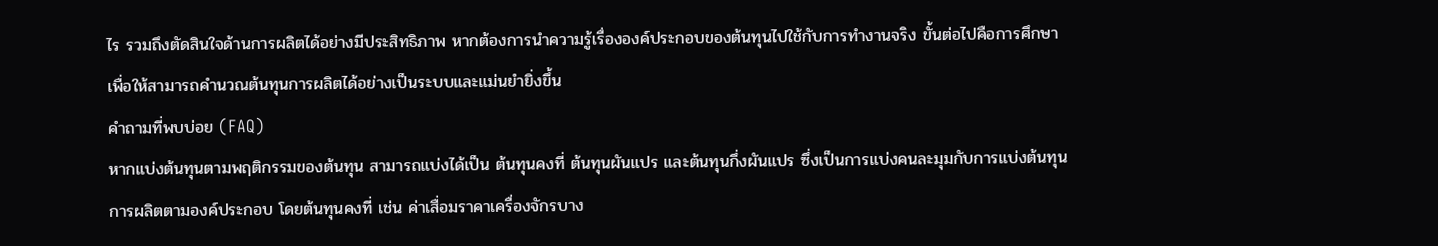ไร รวมถึงตัดสินใจด้านการผลิตได้อย่างมีประสิทธิภาพ หากต้องการนำความรู้เรื่ององค์ประกอบของต้นทุนไปใช้กับการทำงานจริง ขั้นต่อไปคือการศึกษา เพื่อให้สามารถคำนวณต้นทุนการผลิตได้อย่างเป็นระบบและแม่นยำยิ่งขึ้น
คำถามที่พบบ่อย (FAQ)
หากแบ่งต้นทุนตามพฤติกรรมของต้นทุน สามารถแบ่งได้เป็น ต้นทุนคงที่ ต้นทุนผันแปร และต้นทุนกึ่งผันแปร ซึ่งเป็นการแบ่งคนละมุมกับการแบ่งต้นทุนการผลิตตามองค์ประกอบ โดยต้นทุนคงที่ เช่น ค่าเสื่อมราคาเครื่องจักรบาง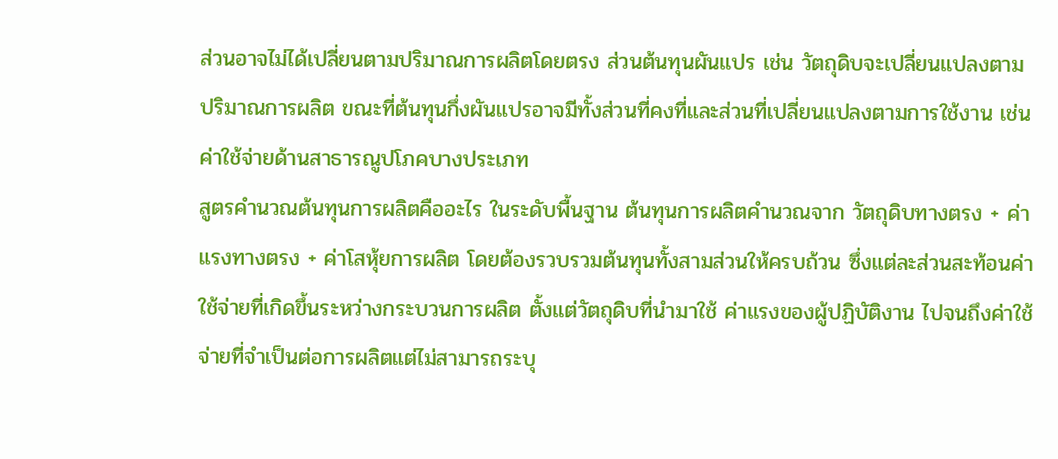ส่วนอาจไม่ได้เปลี่ยนตามปริมาณการผลิตโดยตรง ส่วนต้นทุนผันแปร เช่น วัตถุดิบจะเปลี่ยนแปลงตามปริมาณการผลิต ขณะที่ต้นทุนกึ่งผันแปรอาจมีทั้งส่วนที่คงที่และส่วนที่เปลี่ยนแปลงตามการใช้งาน เช่น ค่าใช้จ่ายด้านสาธารณูปโภคบางประเภท
สูตรคำนวณต้นทุนการผลิตคืออะไร ในระดับพื้นฐาน ต้นทุนการผลิตคำนวณจาก วัตถุดิบทางตรง + ค่าแรงทางตรง + ค่าโสหุ้ยการผลิต โดยต้องรวบรวมต้นทุนทั้งสามส่วนให้ครบถ้วน ซึ่งแต่ละส่วนสะท้อนค่าใช้จ่ายที่เกิดขึ้นระหว่างกระบวนการผลิต ตั้งแต่วัตถุดิบที่นำมาใช้ ค่าแรงของผู้ปฏิบัติงาน ไปจนถึงค่าใช้จ่ายที่จำเป็นต่อการผลิตแต่ไม่สามารถระบุ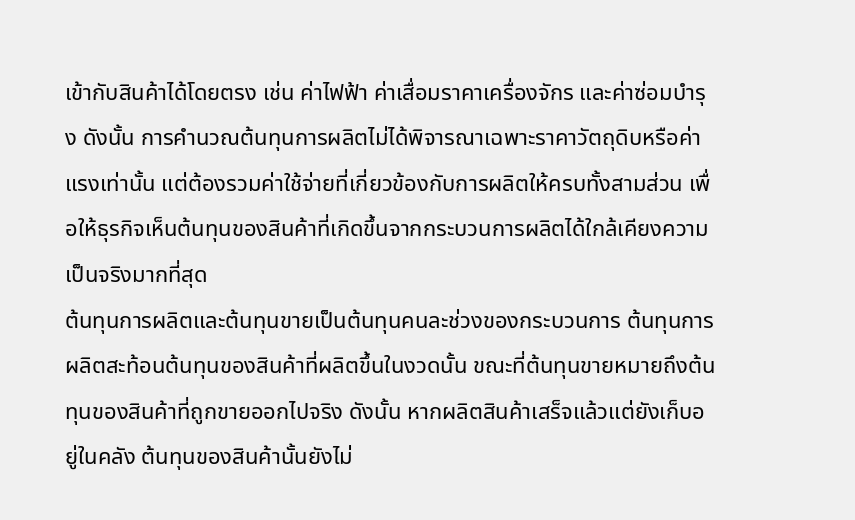เข้ากับสินค้าได้โดยตรง เช่น ค่าไฟฟ้า ค่าเสื่อมราคาเครื่องจักร และค่าซ่อมบำรุง ดังนั้น การคำนวณต้นทุนการผลิตไม่ได้พิจารณาเฉพาะราคาวัตถุดิบหรือค่าแรงเท่านั้น แต่ต้องรวมค่าใช้จ่ายที่เกี่ยวข้องกับการผลิตให้ครบทั้งสามส่วน เพื่อให้ธุรกิจเห็นต้นทุนของสินค้าที่เกิดขึ้นจากกระบวนการผลิตได้ใกล้เคียงความเป็นจริงมากที่สุด
ต้นทุนการผลิตและต้นทุนขายเป็นต้นทุนคนละช่วงของกระบวนการ ต้นทุนการผลิตสะท้อนต้นทุนของสินค้าที่ผลิตขึ้นในงวดนั้น ขณะที่ต้นทุนขายหมายถึงต้นทุนของสินค้าที่ถูกขายออกไปจริง ดังนั้น หากผลิตสินค้าเสร็จแล้วแต่ยังเก็บอยู่ในคลัง ต้นทุนของสินค้านั้นยังไม่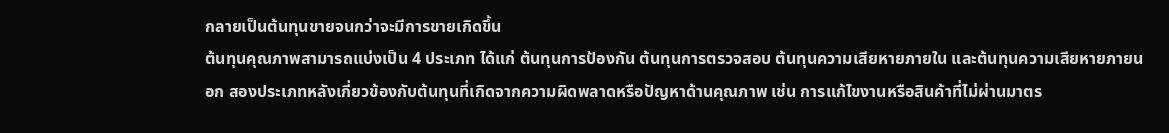กลายเป็นต้นทุนขายจนกว่าจะมีการขายเกิดขึ้น
ต้นทุนคุณภาพสามารถแบ่งเป็น 4 ประเภท ได้แก่ ต้นทุนการป้องกัน ต้นทุนการตรวจสอบ ต้นทุนความเสียหายภายใน และต้นทุนความเสียหายภายนอก สองประเภทหลังเกี่ยวข้องกับต้นทุนที่เกิดจากความผิดพลาดหรือปัญหาด้านคุณภาพ เช่น การแก้ไขงานหรือสินค้าที่ไม่ผ่านมาตร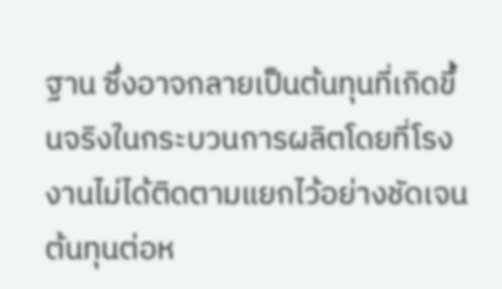ฐาน ซึ่งอาจกลายเป็นต้นทุนที่เกิดขึ้นจริงในกระบวนการผลิตโดยที่โรงงานไม่ได้ติดตามแยกไว้อย่างชัดเจน
ต้นทุนต่อห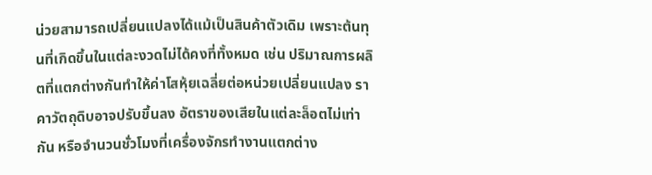น่วยสามารถเปลี่ยนแปลงได้แม้เป็นสินค้าตัวเดิม เพราะต้นทุนที่เกิดขึ้นในแต่ละงวดไม่ได้คงที่ทั้งหมด เช่น ปริมาณการผลิตที่แตกต่างกันทำให้ค่าโสหุ้ยเฉลี่ยต่อหน่วยเปลี่ยนแปลง ราคาวัตถุดิบอาจปรับขึ้นลง อัตราของเสียในแต่ละล็อตไม่เท่ากัน หรือจำนวนชั่วโมงที่เครื่องจักรทำงานแตกต่าง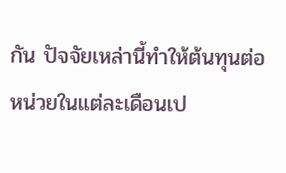กัน ปัจจัยเหล่านี้ทำให้ต้นทุนต่อหน่วยในแต่ละเดือนเป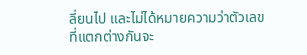ลี่ยนไป และไม่ได้หมายความว่าตัวเลขที่แตกต่างกันจะ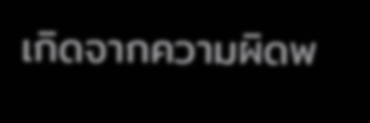เกิดจากความผิดพ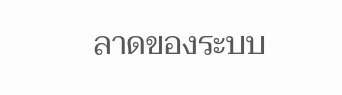ลาดของระบบ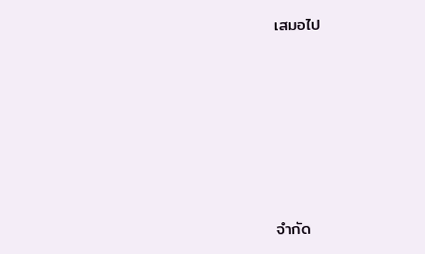เสมอไป







จำกัด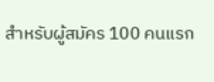สำหรับผู้สมัคร 100 คนแรก